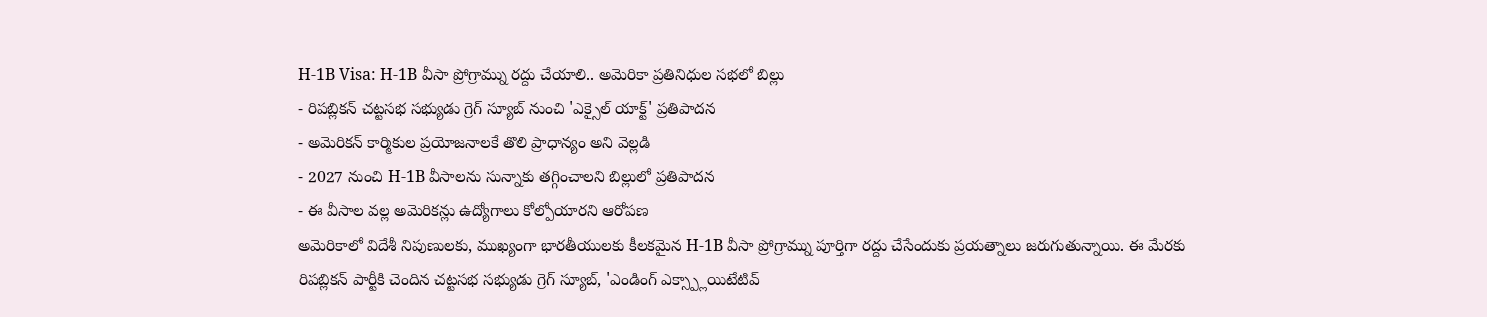H-1B Visa: H-1B వీసా ప్రోగ్రామ్ను రద్దు చేయాలి.. అమెరికా ప్రతినిధుల సభలో బిల్లు
- రిపబ్లికన్ చట్టసభ సభ్యుడు గ్రెగ్ స్యూబ్ నుంచి 'ఎక్సైల్ యాక్ట్' ప్రతిపాదన
- అమెరికన్ కార్మికుల ప్రయోజనాలకే తొలి ప్రాధాన్యం అని వెల్లడి
- 2027 నుంచి H-1B వీసాలను సున్నాకు తగ్గించాలని బిల్లులో ప్రతిపాదన
- ఈ వీసాల వల్ల అమెరికన్లు ఉద్యోగాలు కోల్పోయారని ఆరోపణ
అమెరికాలో విదేశీ నిపుణులకు, ముఖ్యంగా భారతీయులకు కీలకమైన H-1B వీసా ప్రోగ్రామ్ను పూర్తిగా రద్దు చేసేందుకు ప్రయత్నాలు జరుగుతున్నాయి. ఈ మేరకు రిపబ్లికన్ పార్టీకి చెందిన చట్టసభ సభ్యుడు గ్రెగ్ స్యూబ్, 'ఎండింగ్ ఎక్స్ప్లాయిటేటివ్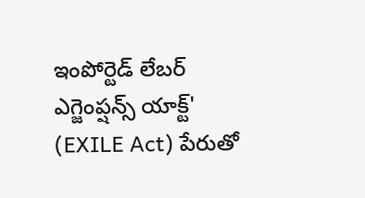ఇంపోర్టెడ్ లేబర్ ఎగ్జెంప్షన్స్ యాక్ట్' (EXILE Act) పేరుతో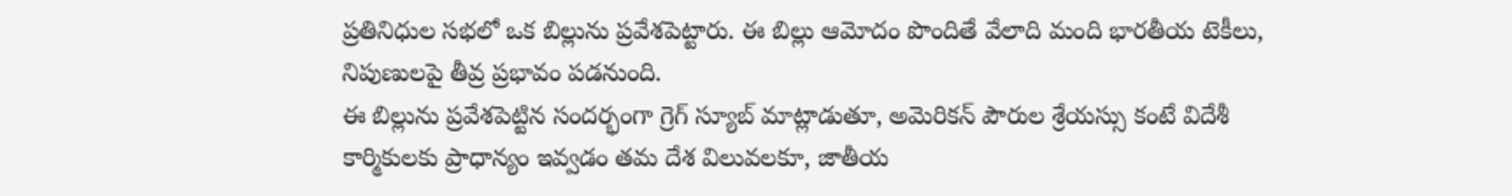ప్రతినిధుల సభలో ఒక బిల్లును ప్రవేశపెట్టారు. ఈ బిల్లు ఆమోదం పొందితే వేలాది మంది భారతీయ టెకీలు, నిపుణులపై తీవ్ర ప్రభావం పడనుంది.
ఈ బిల్లును ప్రవేశపెట్టిన సందర్భంగా గ్రెగ్ స్యూబ్ మాట్లాడుతూ, అమెరికన్ పౌరుల శ్రేయస్సు కంటే విదేశీ కార్మికులకు ప్రాధాన్యం ఇవ్వడం తమ దేశ విలువలకూ, జాతీయ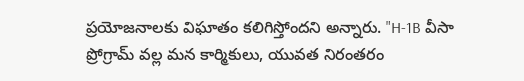ప్రయోజనాలకు విఘాతం కలిగిస్తోందని అన్నారు. "H-1B వీసా ప్రోగ్రామ్ వల్ల మన కార్మికులు, యువత నిరంతరం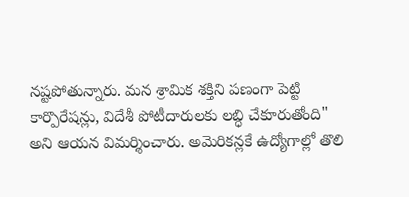నష్టపోతున్నారు. మన శ్రామిక శక్తిని పణంగా పెట్టి కార్పొరేషన్లు, విదేశీ పోటీదారులకు లబ్ధి చేకూరుతోంది" అని ఆయన విమర్శించారు. అమెరికన్లకే ఉద్యోగాల్లో తొలి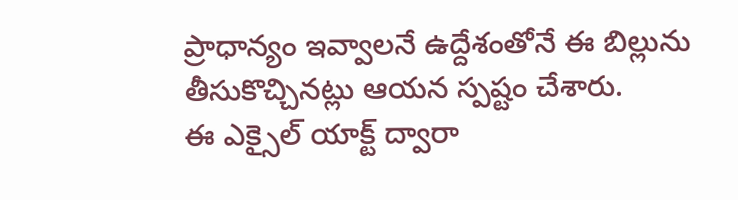ప్రాధాన్యం ఇవ్వాలనే ఉద్దేశంతోనే ఈ బిల్లును తీసుకొచ్చినట్లు ఆయన స్పష్టం చేశారు.
ఈ ఎక్సైల్ యాక్ట్ ద్వారా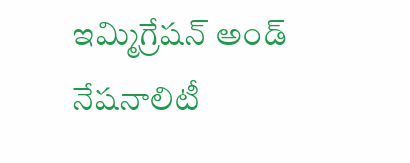ఇమ్మిగ్రేషన్ అండ్ నేషనాలిటీ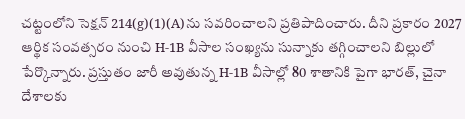చట్టంలోని సెక్షన్ 214(g)(1)(A)ను సవరించాలని ప్రతిపాదించారు. దీని ప్రకారం 2027 ఆర్థిక సంవత్సరం నుంచి H-1B వీసాల సంఖ్యను సున్నాకు తగ్గించాలని బిల్లులో పేర్కొన్నారు. ప్రస్తుతం జారీ అవుతున్న H-1B వీసాల్లో 80 శాతానికి పైగా భారత్, చైనా దేశాలకు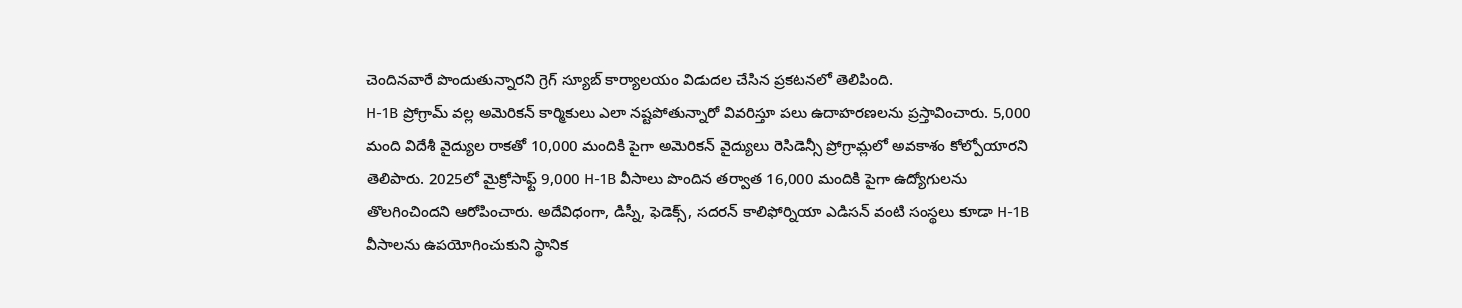చెందినవారే పొందుతున్నారని గ్రెగ్ స్యూబ్ కార్యాలయం విడుదల చేసిన ప్రకటనలో తెలిపింది.
H-1B ప్రోగ్రామ్ వల్ల అమెరికన్ కార్మికులు ఎలా నష్టపోతున్నారో వివరిస్తూ పలు ఉదాహరణలను ప్రస్తావించారు. 5,000 మంది విదేశీ వైద్యుల రాకతో 10,000 మందికి పైగా అమెరికన్ వైద్యులు రెసిడెన్సీ ప్రోగ్రామ్లలో అవకాశం కోల్పోయారని తెలిపారు. 2025లో మైక్రోసాఫ్ట్ 9,000 H-1B వీసాలు పొందిన తర్వాత 16,000 మందికి పైగా ఉద్యోగులను తొలగించిందని ఆరోపించారు. అదేవిధంగా, డిస్నీ, ఫెడెక్స్, సదరన్ కాలిఫోర్నియా ఎడిసన్ వంటి సంస్థలు కూడా H-1B వీసాలను ఉపయోగించుకుని స్థానిక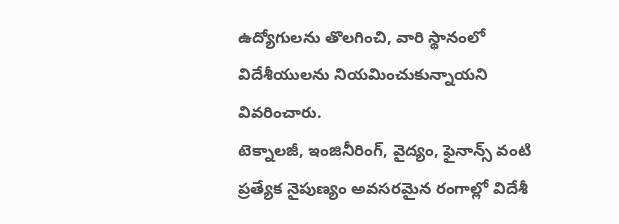ఉద్యోగులను తొలగించి, వారి స్థానంలో విదేశీయులను నియమించుకున్నాయని వివరించారు.
టెక్నాలజీ, ఇంజినీరింగ్, వైద్యం, ఫైనాన్స్ వంటి ప్రత్యేక నైపుణ్యం అవసరమైన రంగాల్లో విదేశీ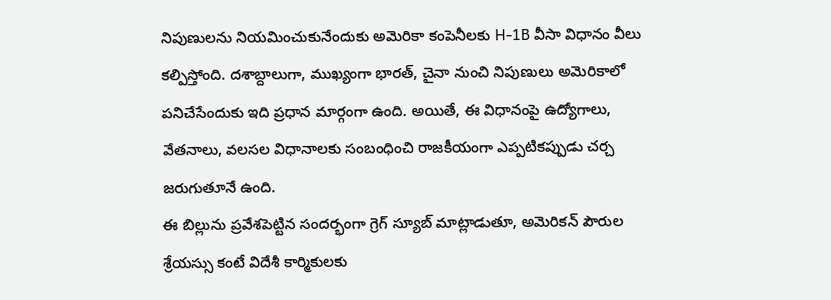నిపుణులను నియమించుకునేందుకు అమెరికా కంపెనీలకు H-1B వీసా విధానం వీలు కల్పిస్తోంది. దశాబ్దాలుగా, ముఖ్యంగా భారత్, చైనా నుంచి నిపుణులు అమెరికాలో పనిచేసేందుకు ఇది ప్రధాన మార్గంగా ఉంది. అయితే, ఈ విధానంపై ఉద్యోగాలు, వేతనాలు, వలసల విధానాలకు సంబంధించి రాజకీయంగా ఎప్పటికప్పుడు చర్చ జరుగుతూనే ఉంది.
ఈ బిల్లును ప్రవేశపెట్టిన సందర్భంగా గ్రెగ్ స్యూబ్ మాట్లాడుతూ, అమెరికన్ పౌరుల శ్రేయస్సు కంటే విదేశీ కార్మికులకు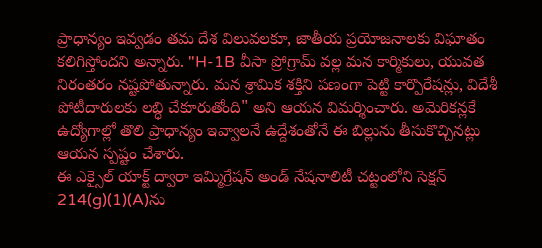ప్రాధాన్యం ఇవ్వడం తమ దేశ విలువలకూ, జాతీయ ప్రయోజనాలకు విఘాతం కలిగిస్తోందని అన్నారు. "H-1B వీసా ప్రోగ్రామ్ వల్ల మన కార్మికులు, యువత నిరంతరం నష్టపోతున్నారు. మన శ్రామిక శక్తిని పణంగా పెట్టి కార్పొరేషన్లు, విదేశీ పోటీదారులకు లబ్ధి చేకూరుతోంది" అని ఆయన విమర్శించారు. అమెరికన్లకే ఉద్యోగాల్లో తొలి ప్రాధాన్యం ఇవ్వాలనే ఉద్దేశంతోనే ఈ బిల్లును తీసుకొచ్చినట్లు ఆయన స్పష్టం చేశారు.
ఈ ఎక్సైల్ యాక్ట్ ద్వారా ఇమ్మిగ్రేషన్ అండ్ నేషనాలిటీ చట్టంలోని సెక్షన్ 214(g)(1)(A)ను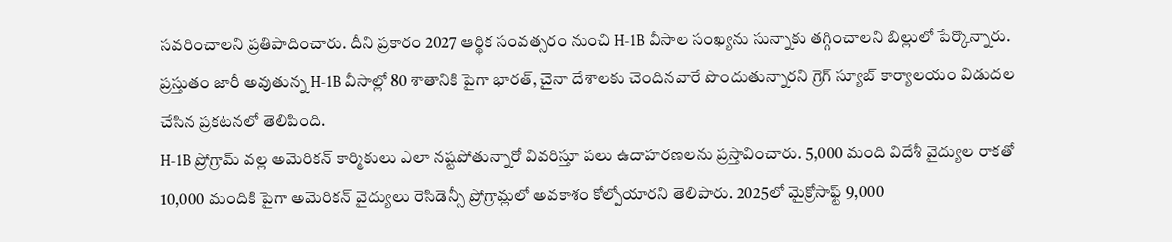సవరించాలని ప్రతిపాదించారు. దీని ప్రకారం 2027 ఆర్థిక సంవత్సరం నుంచి H-1B వీసాల సంఖ్యను సున్నాకు తగ్గించాలని బిల్లులో పేర్కొన్నారు. ప్రస్తుతం జారీ అవుతున్న H-1B వీసాల్లో 80 శాతానికి పైగా భారత్, చైనా దేశాలకు చెందినవారే పొందుతున్నారని గ్రెగ్ స్యూబ్ కార్యాలయం విడుదల చేసిన ప్రకటనలో తెలిపింది.
H-1B ప్రోగ్రామ్ వల్ల అమెరికన్ కార్మికులు ఎలా నష్టపోతున్నారో వివరిస్తూ పలు ఉదాహరణలను ప్రస్తావించారు. 5,000 మంది విదేశీ వైద్యుల రాకతో 10,000 మందికి పైగా అమెరికన్ వైద్యులు రెసిడెన్సీ ప్రోగ్రామ్లలో అవకాశం కోల్పోయారని తెలిపారు. 2025లో మైక్రోసాఫ్ట్ 9,000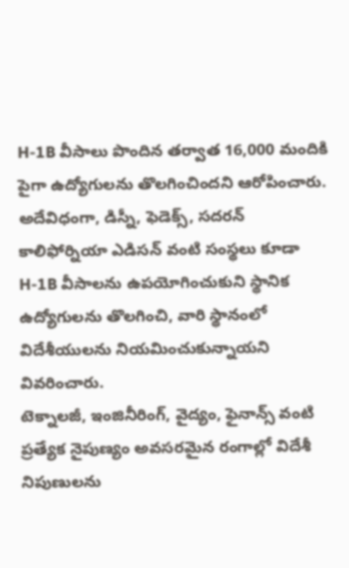H-1B వీసాలు పొందిన తర్వాత 16,000 మందికి పైగా ఉద్యోగులను తొలగించిందని ఆరోపించారు. అదేవిధంగా, డిస్నీ, ఫెడెక్స్, సదరన్ కాలిఫోర్నియా ఎడిసన్ వంటి సంస్థలు కూడా H-1B వీసాలను ఉపయోగించుకుని స్థానిక ఉద్యోగులను తొలగించి, వారి స్థానంలో విదేశీయులను నియమించుకున్నాయని వివరించారు.
టెక్నాలజీ, ఇంజినీరింగ్, వైద్యం, ఫైనాన్స్ వంటి ప్రత్యేక నైపుణ్యం అవసరమైన రంగాల్లో విదేశీ నిపుణులను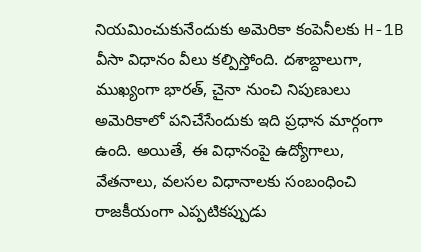నియమించుకునేందుకు అమెరికా కంపెనీలకు H-1B వీసా విధానం వీలు కల్పిస్తోంది. దశాబ్దాలుగా, ముఖ్యంగా భారత్, చైనా నుంచి నిపుణులు అమెరికాలో పనిచేసేందుకు ఇది ప్రధాన మార్గంగా ఉంది. అయితే, ఈ విధానంపై ఉద్యోగాలు, వేతనాలు, వలసల విధానాలకు సంబంధించి రాజకీయంగా ఎప్పటికప్పుడు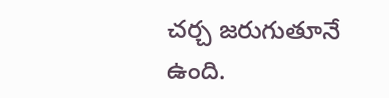చర్చ జరుగుతూనే ఉంది.